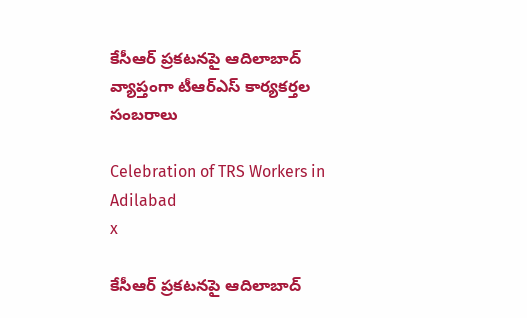కేసీఆర్ ప్రకటనపై ఆదిలాబాద్ వ్యాప్తంగా టీఆర్ఎస్ కార్యకర్తల సంబరాలు

Celebration of TRS Workers in Adilabad
x

కేసీఆర్ ప్రకటనపై ఆదిలాబాద్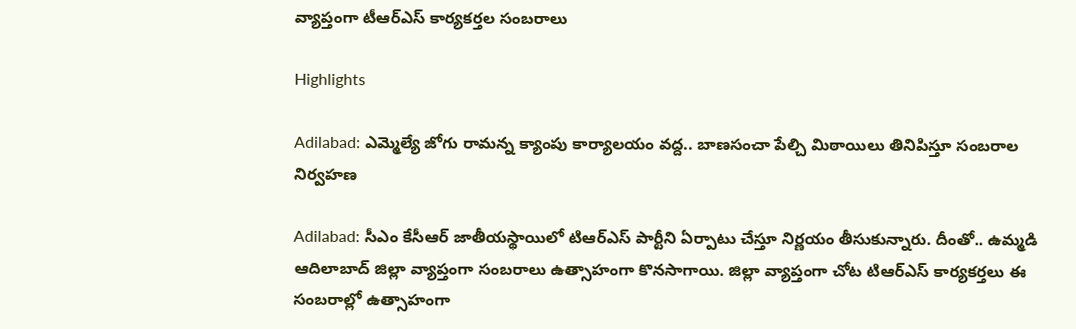వ్యాప్తంగా టీఆర్ఎస్ కార్యకర్తల సంబరాలు

Highlights

Adilabad: ఎమ్మెల్యే జోగు రామన్న క్యాంపు కార్యాలయం వద్ద.. బాణసంచా పేల్చి మిఠాయిలు తినిపిస్తూ సంబరాల నిర్వహణ

Adilabad: సీఎం కేసీఆర్ జాతీయస్థాయిలో టిఆర్ఎస్ పార్టీని ఏర్పాటు చేస్తూ నిర్ణయం తీసుకున్నారు. దీంతో.. ఉమ్మడి ఆదిలాబాద్ జిల్లా వ్యాప్తంగా సంబరాలు ఉత్సాహంగా కొనసాగాయి. జిల్లా వ్యాప్తంగా చోట టిఆర్ఎస్ కార్యకర్తలు ఈ సంబరాల్లో ఉత్సాహంగా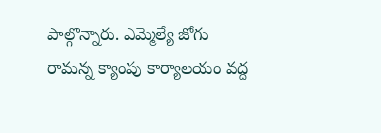పాల్గొన్నారు. ఎమ్మెల్యే జోగు రామన్న క్యాంపు కార్యాలయం వద్ద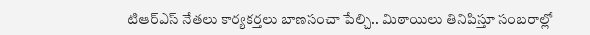టిఆర్ఎస్ నేతలు కార్యకర్తలు బాణసంచా పేల్చి.. మిఠాయిలు తినిపిస్తూ సంబరాల్లో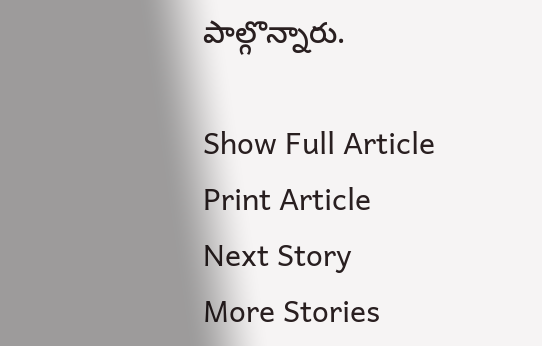పాల్గొన్నారు.

Show Full Article
Print Article
Next Story
More Stories